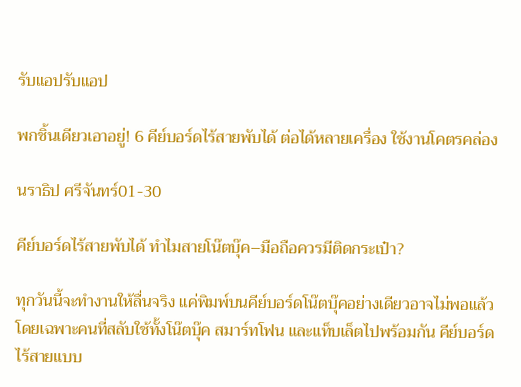รับแอปรับแอป

พกชิ้นเดียวเอาอยู่! 6 คีย์บอร์ดไร้สายพับได้ ต่อได้หลายเครื่อง ใช้งานโคตรคล่อง

นราธิป ศรีจันทร์01-30

คีย์บอร์ดไร้สายพับได้ ทำไมสายโน๊ตบุ๊ค–มือถือควรมีติดกระเป๋า?

ทุกวันนี้จะทำงานให้ลื่นจริง แค่พิมพ์บนคีย์บอร์ดโน๊ตบุ๊คอย่างเดียวอาจไม่พอแล้ว โดยเฉพาะคนที่สลับใช้ทั้งโน๊ตบุ๊ค สมาร์ทโฟน และแท็บเล็ตไปพร้อมกัน คีย์บอร์ดไร้สายแบบ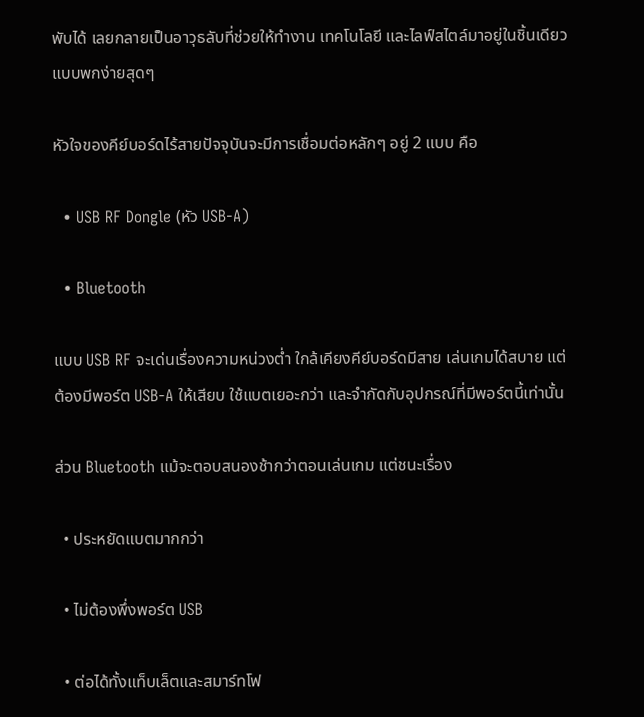พับได้ เลยกลายเป็นอาวุธลับที่ช่วยให้ทำงาน เทคโนโลยี และไลฟ์สไตล์มาอยู่ในชิ้นเดียวแบบพกง่ายสุดๆ

หัวใจของคีย์บอร์ดไร้สายปัจจุบันจะมีการเชื่อมต่อหลักๆ อยู่ 2 แบบ คือ

  • USB RF Dongle (หัว USB-A)

  • Bluetooth

แบบ USB RF จะเด่นเรื่องความหน่วงต่ำ ใกล้เคียงคีย์บอร์ดมีสาย เล่นเกมได้สบาย แต่ต้องมีพอร์ต USB-A ให้เสียบ ใช้แบตเยอะกว่า และจำกัดกับอุปกรณ์ที่มีพอร์ตนี้เท่านั้น

ส่วน Bluetooth แม้จะตอบสนองช้ากว่าตอนเล่นเกม แต่ชนะเรื่อง

  • ประหยัดแบตมากกว่า

  • ไม่ต้องพึ่งพอร์ต USB

  • ต่อได้ทั้งแท็บเล็ตและสมาร์ทโฟ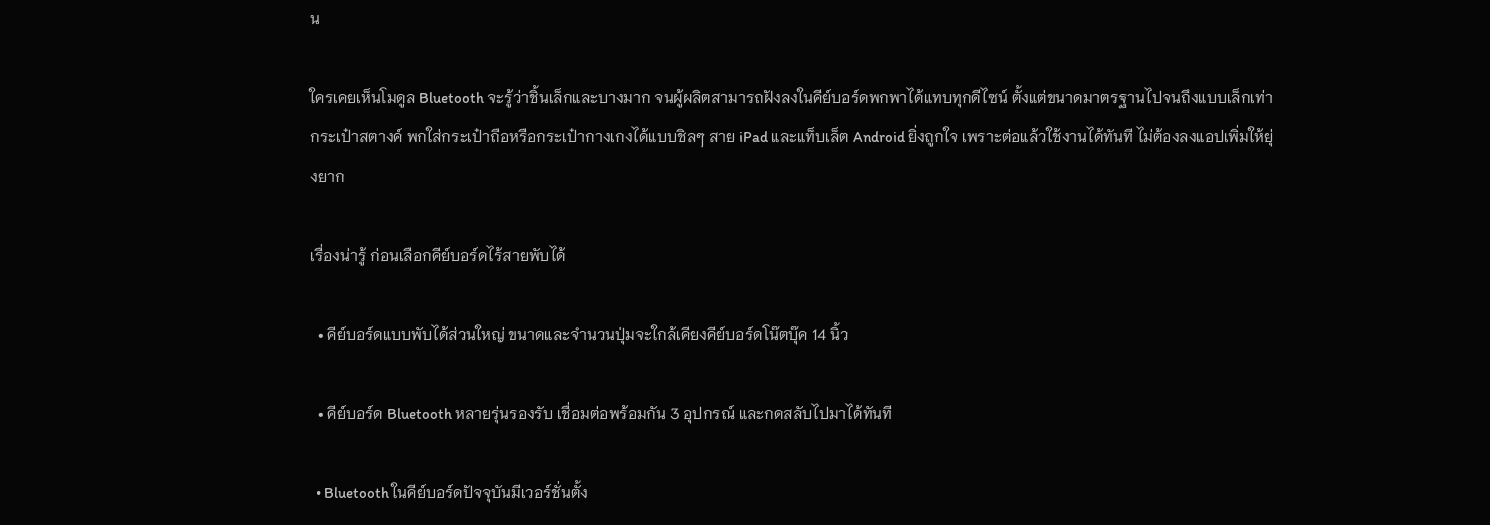น

ใครเคยเห็นโมดูล Bluetooth จะรู้ว่าชิ้นเล็กและบางมาก จนผู้ผลิตสามารถฝังลงในคีย์บอร์ดพกพาได้แทบทุกดีไซน์ ตั้งแต่ขนาดมาตรฐานไปจนถึงแบบเล็กเท่ากระเป๋าสตางค์ พกใส่กระเป๋าถือหรือกระเป๋ากางเกงได้แบบชิลๆ สาย iPad และแท็บเล็ต Android ยิ่งถูกใจ เพราะต่อแล้วใช้งานได้ทันที ไม่ต้องลงแอปเพิ่มให้ยุ่งยาก

เรื่องน่ารู้ ก่อนเลือกคีย์บอร์ดไร้สายพับได้

  • คีย์บอร์ดแบบพับได้ส่วนใหญ่ ขนาดและจำนวนปุ่มจะใกล้เคียงคีย์บอร์ดโน๊ตบุ๊ค 14 นิ้ว

  • คีย์บอร์ด Bluetooth หลายรุ่นรองรับ เชื่อมต่อพร้อมกัน 3 อุปกรณ์ และกดสลับไปมาได้ทันที

  • Bluetooth ในคีย์บอร์ดปัจจุบันมีเวอร์ชั่นตั้ง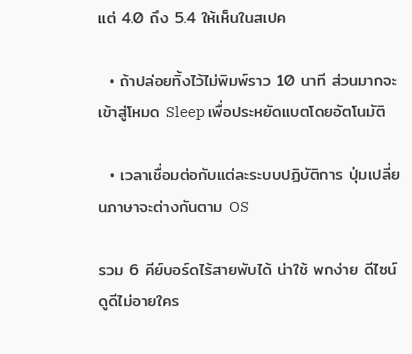แต่ 4.0 ถึง 5.4 ให้เห็นในสเปค

  • ถ้าปล่อยทิ้งไว้ไม่พิมพ์ราว 10 นาที ส่วนมากจะเข้าสู่โหมด Sleep เพื่อประหยัดแบตโดยอัตโนมัติ

  • เวลาเชื่อมต่อกับแต่ละระบบปฏิบัติการ ปุ่มเปลี่ยนภาษาจะต่างกันตาม OS

รวม 6 คีย์บอร์ดไร้สายพับได้ น่าใช้ พกง่าย ดีไซน์ดูดีไม่อายใคร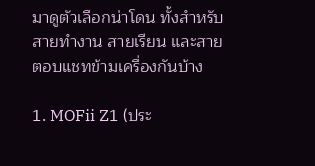มาดูตัวเลือกน่าโดน ทั้งสำหรับสายทำงาน สายเรียน และสายตอบแชทข้ามเครื่องกันบ้าง

1. MOFii Z1 (ประ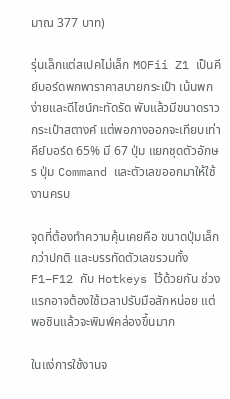มาณ 377 บาท)

รุ่นเล็กแต่สเปคไม่เล็ก MOFii Z1 เป็นคีย์บอร์ดพกพาราคาสบายกระเป๋า เน้นพกง่ายและดีไซน์กะทัดรัด พับแล้วมีขนาดราวกระเป๋าสตางค์ แต่พอกางออกจะเทียบเท่าคีย์บอร์ด 65% มี 67 ปุ่ม แยกชุดตัวอักษร ปุ่ม Command และตัวเลขออกมาให้ใช้งานครบ

จุดที่ต้องทำความคุ้นเคยคือ ขนาดปุ่มเล็กกว่าปกติ และบรรทัดตัวเลขรวมทั้ง F1–F12 กับ Hotkeys ไว้ด้วยกัน ช่วงแรกอาจต้องใช้เวลาปรับมือสักหน่อย แต่พอชินแล้วจะพิมพ์คล่องขึ้นมาก

ในแง่การใช้งานจ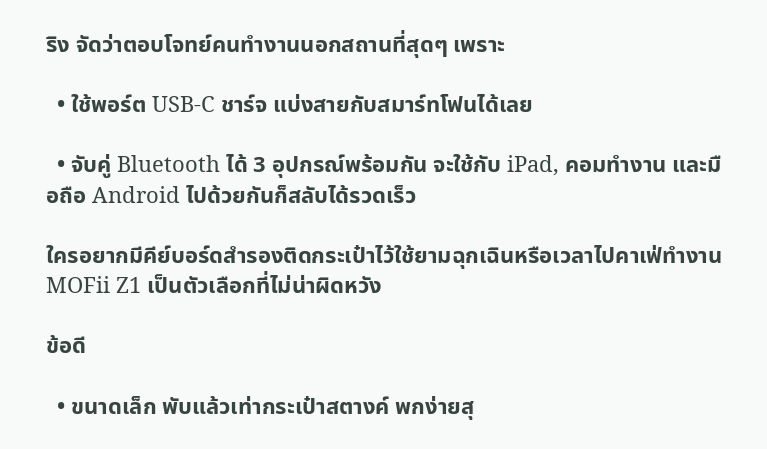ริง จัดว่าตอบโจทย์คนทำงานนอกสถานที่สุดๆ เพราะ

  • ใช้พอร์ต USB-C ชาร์จ แบ่งสายกับสมาร์ทโฟนได้เลย

  • จับคู่ Bluetooth ได้ 3 อุปกรณ์พร้อมกัน จะใช้กับ iPad, คอมทำงาน และมือถือ Android ไปด้วยกันก็สลับได้รวดเร็ว

ใครอยากมีคีย์บอร์ดสำรองติดกระเป๋าไว้ใช้ยามฉุกเฉินหรือเวลาไปคาเฟ่ทำงาน MOFii Z1 เป็นตัวเลือกที่ไม่น่าผิดหวัง

ข้อดี

  • ขนาดเล็ก พับแล้วเท่ากระเป๋าสตางค์ พกง่ายสุ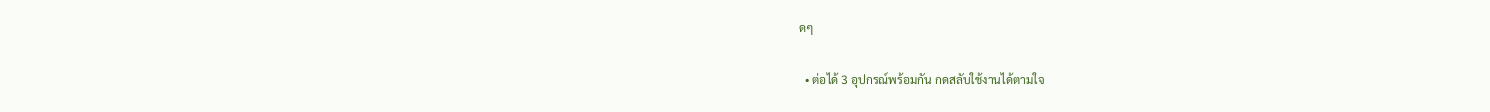ดๆ

  • ต่อได้ 3 อุปกรณ์พร้อมกัน กดสลับใช้งานได้ตามใจ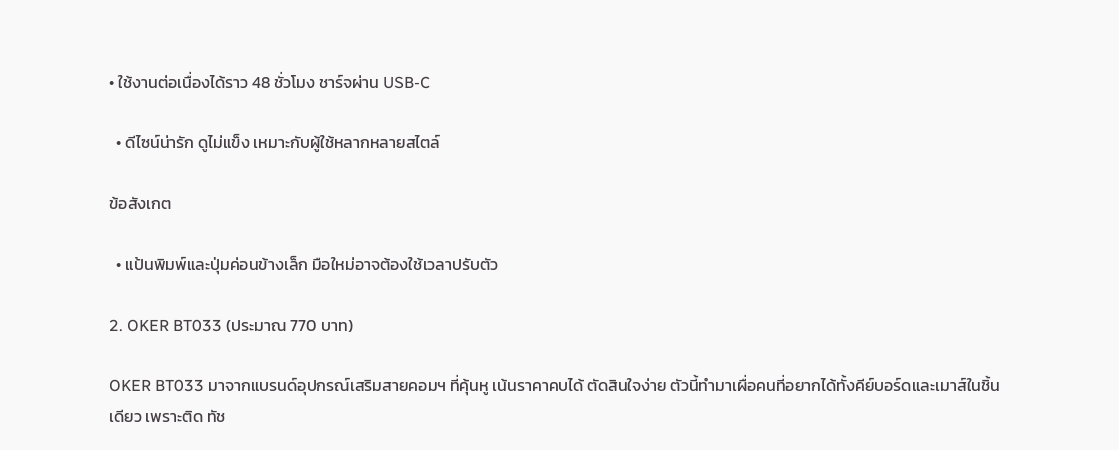• ใช้งานต่อเนื่องได้ราว 48 ชั่วโมง ชาร์จผ่าน USB-C

  • ดีไซน์น่ารัก ดูไม่แข็ง เหมาะกับผู้ใช้หลากหลายสไตล์

ข้อสังเกต

  • แป้นพิมพ์และปุ่มค่อนข้างเล็ก มือใหม่อาจต้องใช้เวลาปรับตัว

2. OKER BT033 (ประมาณ 770 บาท)

OKER BT033 มาจากแบรนด์อุปกรณ์เสริมสายคอมฯ ที่คุ้นหู เน้นราคาคบได้ ตัดสินใจง่าย ตัวนี้ทำมาเผื่อคนที่อยากได้ทั้งคีย์บอร์ดและเมาส์ในชิ้นเดียว เพราะติด ทัช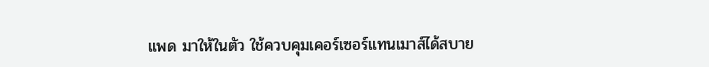แพด มาให้ในตัว ใช้ควบคุมเคอร์เซอร์แทนเมาส์ได้สบาย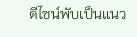ดีไซน์พับเป็นแนว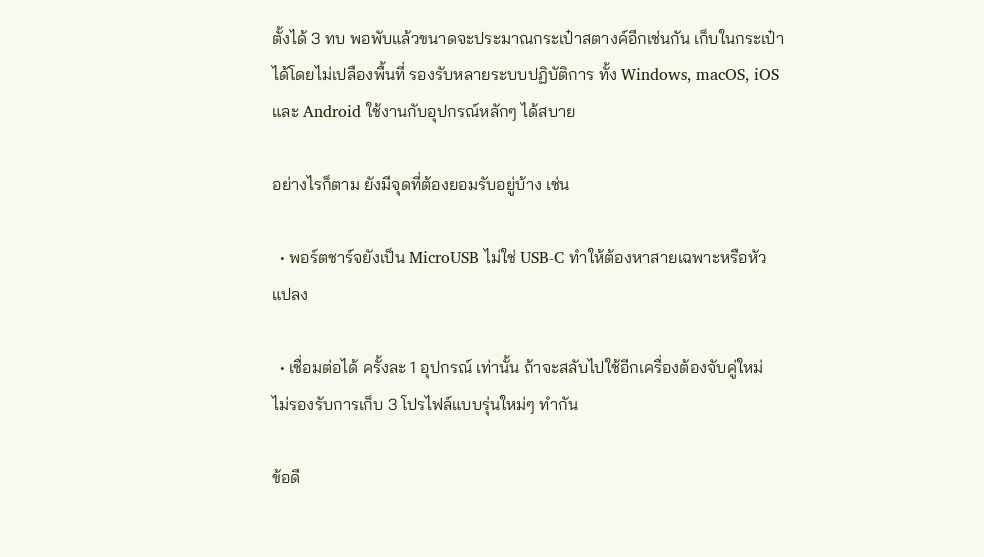ตั้งได้ 3 ทบ พอพับแล้วขนาดจะประมาณกระเป๋าสตางค์อีกเช่นกัน เก็บในกระเป๋าได้โดยไม่เปลืองพื้นที่ รองรับหลายระบบปฏิบัติการ ทั้ง Windows, macOS, iOS และ Android ใช้งานกับอุปกรณ์หลักๆ ได้สบาย

อย่างไรก็ตาม ยังมีจุดที่ต้องยอมรับอยู่บ้าง เช่น

  • พอร์ตชาร์จยังเป็น MicroUSB ไม่ใช่ USB-C ทำให้ต้องหาสายเฉพาะหรือหัวแปลง

  • เชื่อมต่อได้ ครั้งละ 1 อุปกรณ์ เท่านั้น ถ้าจะสลับไปใช้อีกเครื่องต้องจับคู่ใหม่ ไม่รองรับการเก็บ 3 โปรไฟล์แบบรุ่นใหม่ๆ ทำกัน

ข้อดี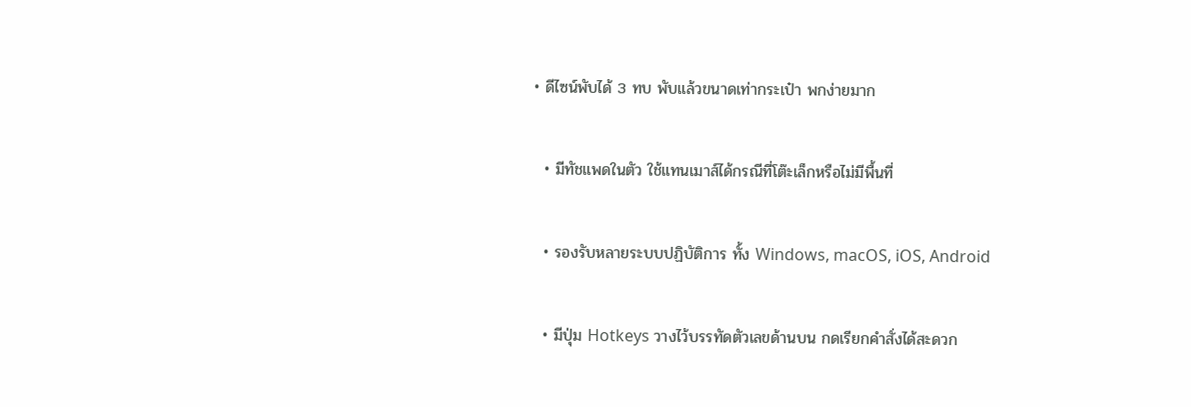• ดีไซน์พับได้ 3 ทบ พับแล้วขนาดเท่ากระเป๋า พกง่ายมาก

  • มีทัชแพดในตัว ใช้แทนเมาส์ได้กรณีที่โต๊ะเล็กหรือไม่มีพื้นที่

  • รองรับหลายระบบปฏิบัติการ ทั้ง Windows, macOS, iOS, Android

  • มีปุ่ม Hotkeys วางไว้บรรทัดตัวเลขด้านบน กดเรียกคำสั่งได้สะดวก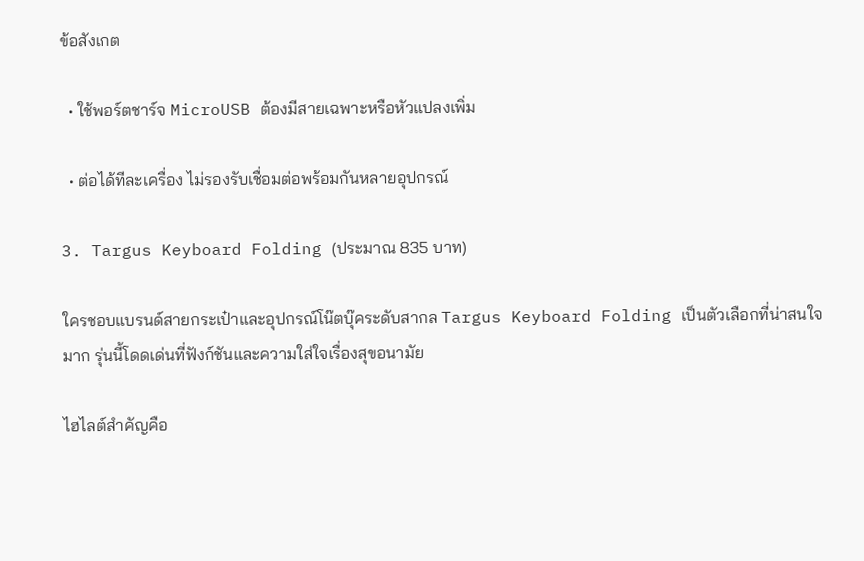ข้อสังเกต

  • ใช้พอร์ตชาร์จ MicroUSB ต้องมีสายเฉพาะหรือหัวแปลงเพิ่ม

  • ต่อได้ทีละเครื่อง ไม่รองรับเชื่อมต่อพร้อมกันหลายอุปกรณ์

3. Targus Keyboard Folding (ประมาณ 835 บาท)

ใครชอบแบรนด์สายกระเป๋าและอุปกรณ์โน๊ตบุ๊คระดับสากล Targus Keyboard Folding เป็นตัวเลือกที่น่าสนใจมาก รุ่นนี้โดดเด่นที่ฟังก์ชันและความใส่ใจเรื่องสุขอนามัย

ไฮไลต์สำคัญคือ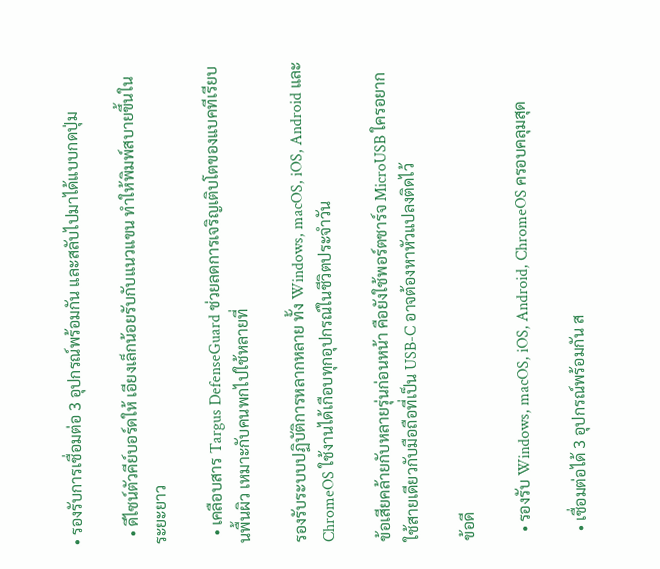• รองรับการเชื่อมต่อ 3 อุปกรณ์พร้อมกัน และสลับไปมาได้แบบกดปุ่ม

  • ดีไซน์ตัวคีย์บอร์ดให้ เอียงเล็กน้อยรับกับแนวแขน ทำให้พิมพ์สบายขึ้นในระยะยาว

  • เคลือบสาร Targus DefenseGuard ช่วยลดการเจริญเติบโตของแบคทีเรียบนพื้นผิว เหมาะกับคนพกไปใช้หลายที่

รองรับระบบปฏิบัติการหลากหลาย ทั้ง Windows, macOS, iOS, Android และ ChromeOS ใช้งานได้เกือบทุกอุปกรณ์ในชีวิตประจำวัน

ข้อเสียคล้ายกับหลายรุ่นก่อนหน้า คือยังใช้พอร์ตชาร์จ MicroUSB ใครอยากใช้สายเดียวกับมือถือที่เป็น USB-C อาจต้องหาหัวแปลงติดไว้

ข้อดี

  • รองรับ Windows, macOS, iOS, Android, ChromeOS ครอบคลุมสุด

  • เชื่อมต่อได้ 3 อุปกรณ์พร้อมกัน ส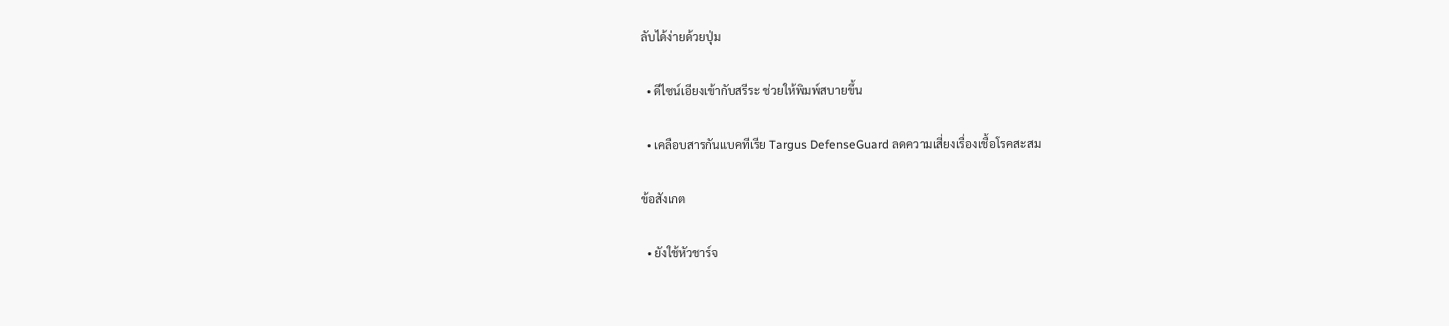ลับได้ง่ายด้วยปุ่ม

  • ดีไซน์เอียงเข้ากับสรีระ ช่วยให้พิมพ์สบายขึ้น

  • เคลือบสารกันแบคทีเรีย Targus DefenseGuard ลดความเสี่ยงเรื่องเชื้อโรคสะสม

ข้อสังเกต

  • ยังใช้หัวชาร์จ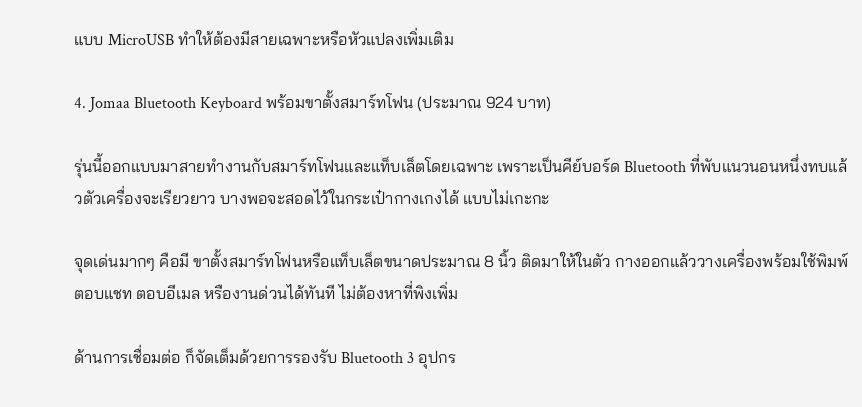แบบ MicroUSB ทำให้ต้องมีสายเฉพาะหรือหัวแปลงเพิ่มเติม

4. Jomaa Bluetooth Keyboard พร้อมขาตั้งสมาร์ทโฟน (ประมาณ 924 บาท)

รุ่นนี้ออกแบบมาสายทำงานกับสมาร์ทโฟนและแท็บเล็ตโดยเฉพาะ เพราะเป็นคีย์บอร์ด Bluetooth ที่พับแนวนอนหนึ่งทบแล้วตัวเครื่องจะเรียวยาว บางพอจะสอดไว้ในกระเป๋ากางเกงได้ แบบไม่เกะกะ

จุดเด่นมากๆ คือมี ขาตั้งสมาร์ทโฟนหรือแท็บเล็ตขนาดประมาณ 8 นิ้ว ติดมาให้ในตัว กางออกแล้ววางเครื่องพร้อมใช้พิมพ์ตอบแชท ตอบอีเมล หรืองานด่วนได้ทันที ไม่ต้องหาที่พิงเพิ่ม

ด้านการเชื่อมต่อ ก็จัดเต็มด้วยการรองรับ Bluetooth 3 อุปกร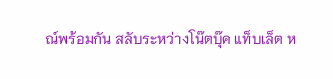ณ์พร้อมกัน สลับระหว่างโน๊ตบุ๊ค แท็บเล็ต ห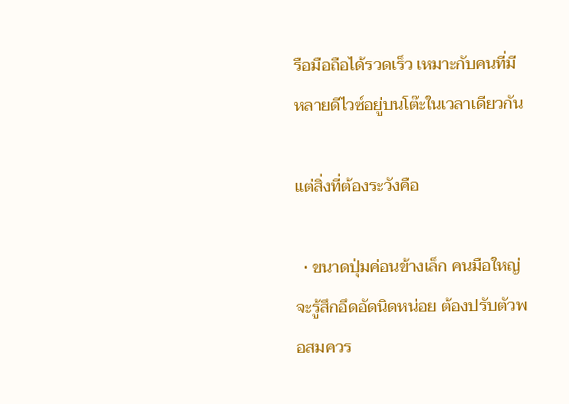รือมือถือได้รวดเร็ว เหมาะกับคนที่มีหลายดีไวซ์อยู่บนโต๊ะในเวลาเดียวกัน

แต่สิ่งที่ต้องระวังคือ

  • ขนาดปุ่มค่อนข้างเล็ก คนมือใหญ่จะรู้สึกอึดอัดนิดหน่อย ต้องปรับตัวพอสมควร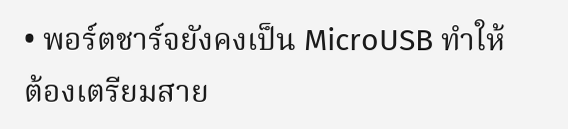• พอร์ตชาร์จยังคงเป็น MicroUSB ทำให้ต้องเตรียมสาย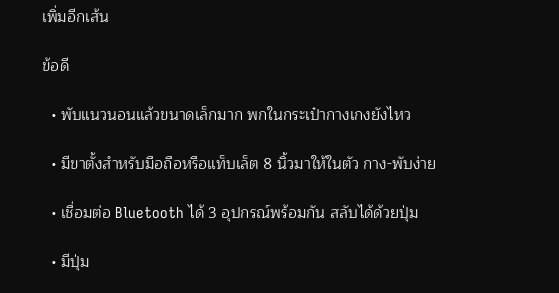เพิ่มอีกเส้น

ข้อดี

  • พับแนวนอนแล้วขนาดเล็กมาก พกในกระเป๋ากางเกงยังไหว

  • มีขาตั้งสำหรับมือถือหรือแท็บเล็ต 8 นิ้วมาให้ในตัว กาง-พับง่าย

  • เชื่อมต่อ Bluetooth ได้ 3 อุปกรณ์พร้อมกัน สลับได้ด้วยปุ่ม

  • มีปุ่ม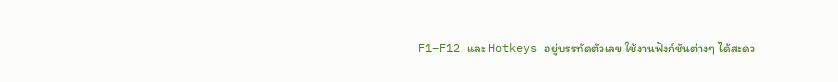F1–F12 และ Hotkeys อยู่บรรทัดตัวเลข ใช้งานฟังก์ชันต่างๆ ได้สะดว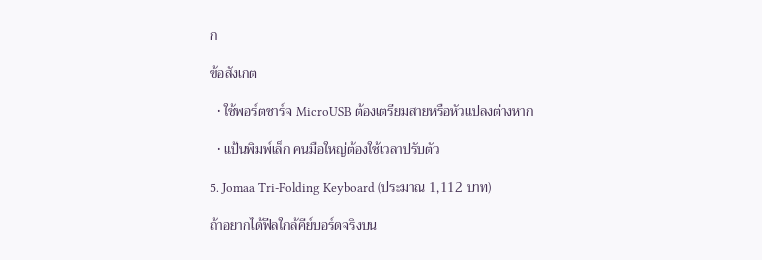ก

ข้อสังเกต

  • ใช้พอร์ตชาร์จ MicroUSB ต้องเตรียมสายหรือหัวแปลงต่างหาก

  • แป้นพิมพ์เล็ก คนมือใหญ่ต้องใช้เวลาปรับตัว

5. Jomaa Tri-Folding Keyboard (ประมาณ 1,112 บาท)

ถ้าอยากได้ฟีลใกล้คีย์บอร์ดจริงบน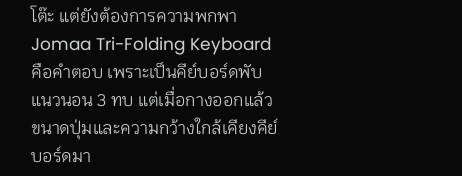โต๊ะ แต่ยังต้องการความพกพา Jomaa Tri-Folding Keyboard คือคำตอบ เพราะเป็นคีย์บอร์ดพับแนวนอน 3 ทบ แต่เมื่อกางออกแล้ว ขนาดปุ่มและความกว้างใกล้เคียงคีย์บอร์ดมา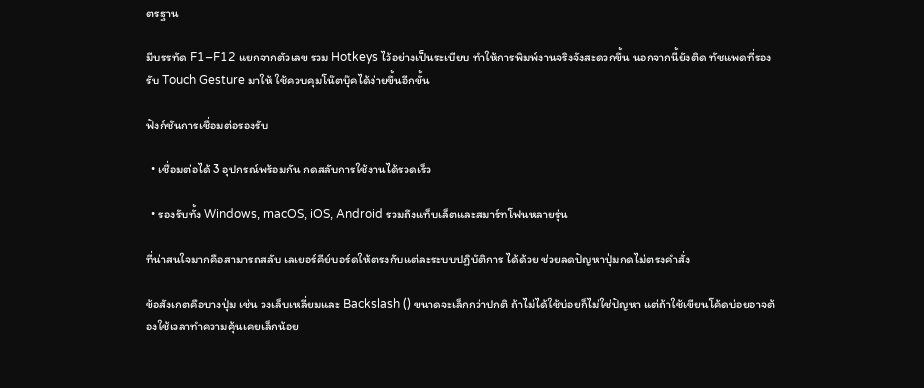ตรฐาน

มีบรรทัด F1–F12 แยกจากตัวเลข รวม Hotkeys ไว้อย่างเป็นระเบียบ ทำให้การพิมพ์งานจริงจังสะดวกขึ้น นอกจากนี้ยังติด ทัชแพดที่รองรับ Touch Gesture มาให้ ใช้ควบคุมโน๊ตบุ๊คได้ง่ายขึ้นอีกขั้น

ฟังก์ชันการเชื่อมต่อรองรับ

  • เชื่อมต่อได้ 3 อุปกรณ์พร้อมกัน กดสลับการใช้งานได้รวดเร็ว

  • รองรับทั้ง Windows, macOS, iOS, Android รวมถึงแท็บเล็ตและสมาร์ทโฟนหลายรุ่น

ที่น่าสนใจมากคือสามารถสลับ เลเยอร์คีย์บอร์ดให้ตรงกับแต่ละระบบปฏิบัติการ ได้ด้วย ช่วยลดปัญหาปุ่มกดไม่ตรงคำสั่ง

ข้อสังเกตคือบางปุ่ม เช่น วงเล็บเหลี่ยมและ Backslash () ขนาดจะเล็กกว่าปกติ ถ้าไม่ได้ใช้บ่อยก็ไม่ใช่ปัญหา แต่ถ้าใช้เขียนโค้ดบ่อยอาจต้องใช้เวลาทำความคุ้นเคยเล็กน้อย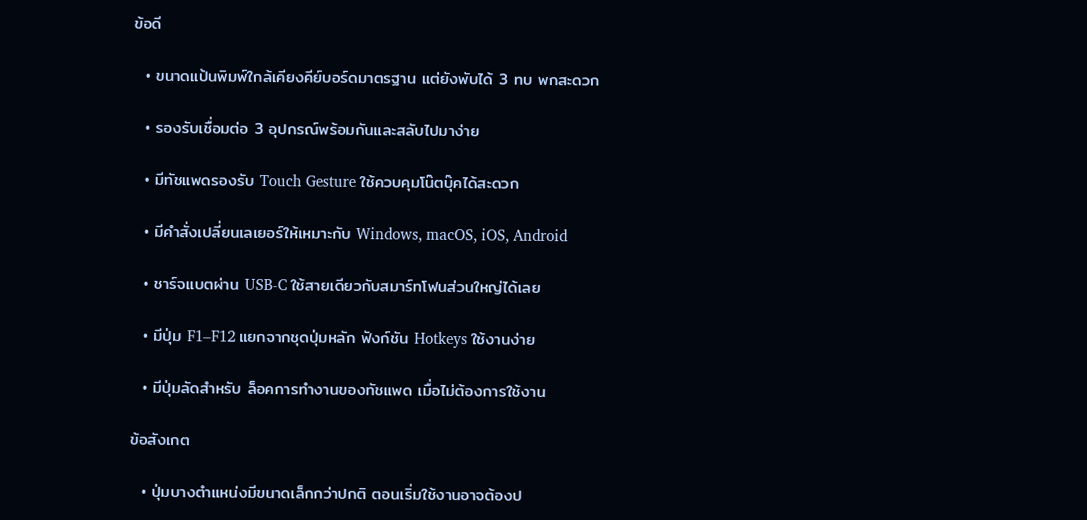ข้อดี

  • ขนาดแป้นพิมพ์ใกล้เคียงคีย์บอร์ดมาตรฐาน แต่ยังพับได้ 3 ทบ พกสะดวก

  • รองรับเชื่อมต่อ 3 อุปกรณ์พร้อมกันและสลับไปมาง่าย

  • มีทัชแพดรองรับ Touch Gesture ใช้ควบคุมโน๊ตบุ๊คได้สะดวก

  • มีคำสั่งเปลี่ยนเลเยอร์ให้เหมาะกับ Windows, macOS, iOS, Android

  • ชาร์จแบตผ่าน USB-C ใช้สายเดียวกับสมาร์ทโฟนส่วนใหญ่ได้เลย

  • มีปุ่ม F1–F12 แยกจากชุดปุ่มหลัก ฟังก์ชัน Hotkeys ใช้งานง่าย

  • มีปุ่มลัดสำหรับ ล็อคการทำงานของทัชแพด เมื่อไม่ต้องการใช้งาน

ข้อสังเกต

  • ปุ่มบางตำแหน่งมีขนาดเล็กกว่าปกติ ตอนเริ่มใช้งานอาจต้องป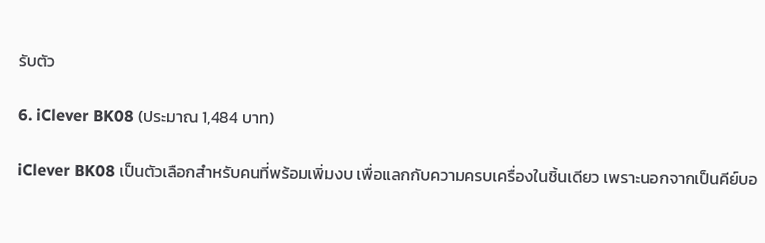รับตัว

6. iClever BK08 (ประมาณ 1,484 บาท)

iClever BK08 เป็นตัวเลือกสำหรับคนที่พร้อมเพิ่มงบ เพื่อแลกกับความครบเครื่องในชิ้นเดียว เพราะนอกจากเป็นคีย์บอ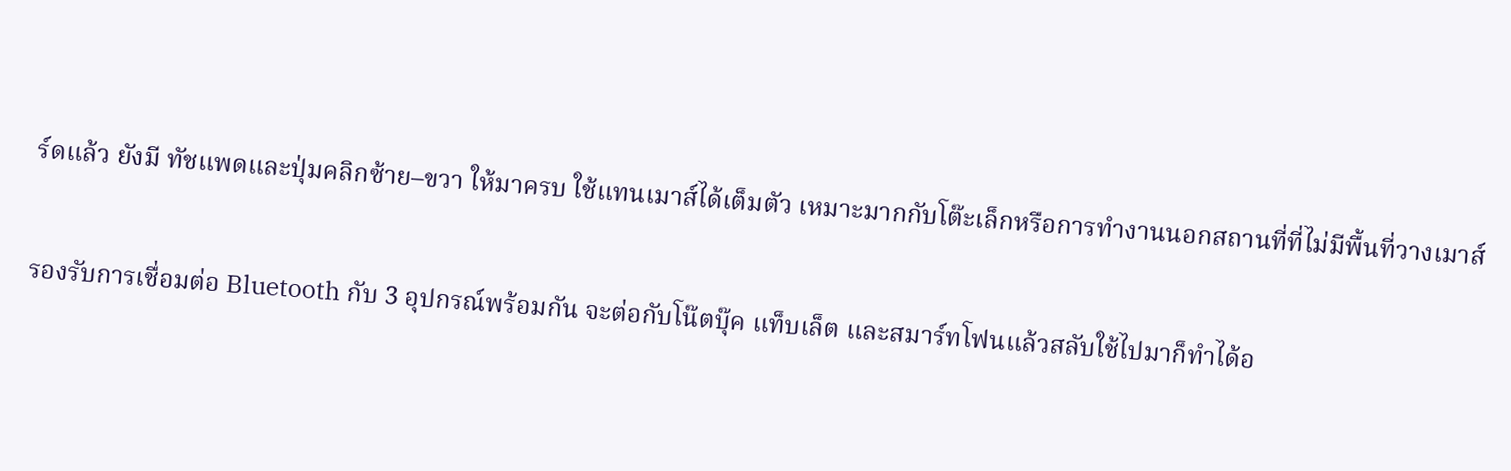ร์ดแล้ว ยังมี ทัชแพดและปุ่มคลิกซ้าย–ขวา ให้มาครบ ใช้แทนเมาส์ได้เต็มตัว เหมาะมากกับโต๊ะเล็กหรือการทำงานนอกสถานที่ที่ไม่มีพื้นที่วางเมาส์

รองรับการเชื่อมต่อ Bluetooth กับ 3 อุปกรณ์พร้อมกัน จะต่อกับโน๊ตบุ๊ค แท็บเล็ต และสมาร์ทโฟนแล้วสลับใช้ไปมาก็ทำได้อ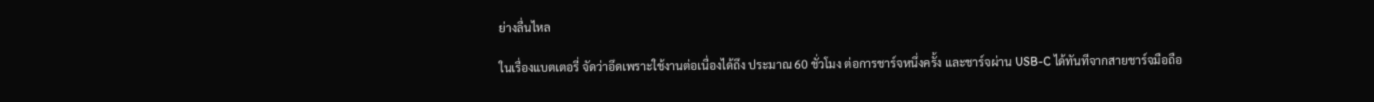ย่างลื่นไหล

ในเรื่องแบตเตอรี่ จัดว่าอึดเพราะใช้งานต่อเนื่องได้ถึง ประมาณ 60 ชั่วโมง ต่อการชาร์จหนึ่งครั้ง และชาร์จผ่าน USB-C ได้ทันทีจากสายชาร์จมือถือ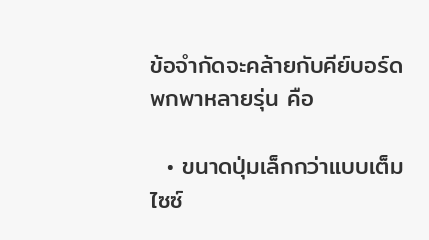ข้อจำกัดจะคล้ายกับคีย์บอร์ดพกพาหลายรุ่น คือ

  • ขนาดปุ่มเล็กกว่าแบบเต็มไซซ์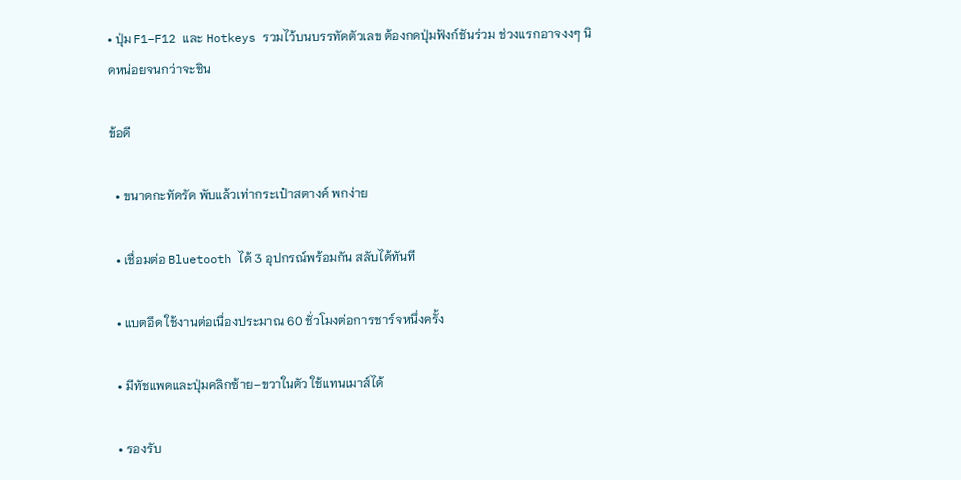• ปุ่ม F1–F12 และ Hotkeys รวมไว้บนบรรทัดตัวเลข ต้องกดปุ่มฟังก์ชันร่วม ช่วงแรกอาจงงๆ นิดหน่อยจนกว่าจะชิน

ข้อดี

  • ขนาดกะทัดรัด พับแล้วเท่ากระเป๋าสตางค์ พกง่าย

  • เชื่อมต่อ Bluetooth ได้ 3 อุปกรณ์พร้อมกัน สลับได้ทันที

  • แบตอึด ใช้งานต่อเนื่องประมาณ 60 ชั่วโมงต่อการชาร์จหนึ่งครั้ง

  • มีทัชแพดและปุ่มคลิกซ้าย–ขวาในตัว ใช้แทนเมาส์ได้

  • รองรับ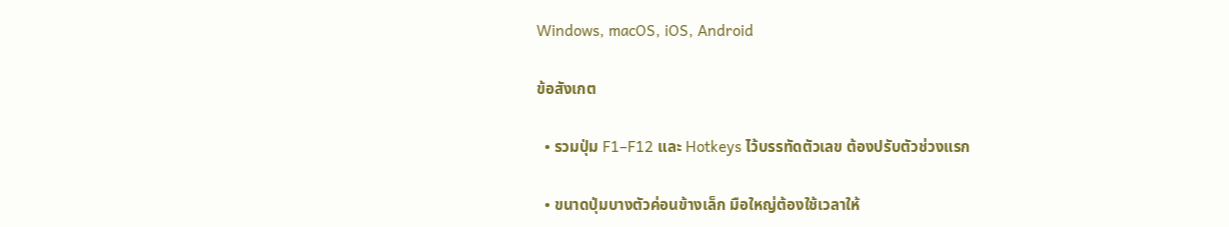Windows, macOS, iOS, Android

ข้อสังเกต

  • รวมปุ่ม F1–F12 และ Hotkeys ไว้บรรทัดตัวเลข ต้องปรับตัวช่วงแรก

  • ขนาดปุ่มบางตัวค่อนข้างเล็ก มือใหญ่ต้องใช้เวลาให้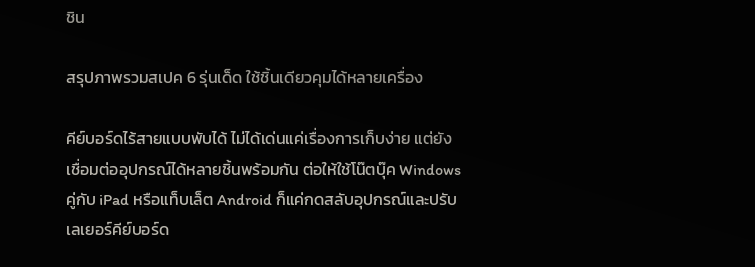ชิน

สรุปภาพรวมสเปค 6 รุ่นเด็ด ใช้ชิ้นเดียวคุมได้หลายเครื่อง

คีย์บอร์ดไร้สายแบบพับได้ ไม่ได้เด่นแค่เรื่องการเก็บง่าย แต่ยัง เชื่อมต่ออุปกรณ์ได้หลายชิ้นพร้อมกัน ต่อให้ใช้โน๊ตบุ๊ค Windows คู่กับ iPad หรือแท็บเล็ต Android ก็แค่กดสลับอุปกรณ์และปรับเลเยอร์คีย์บอร์ด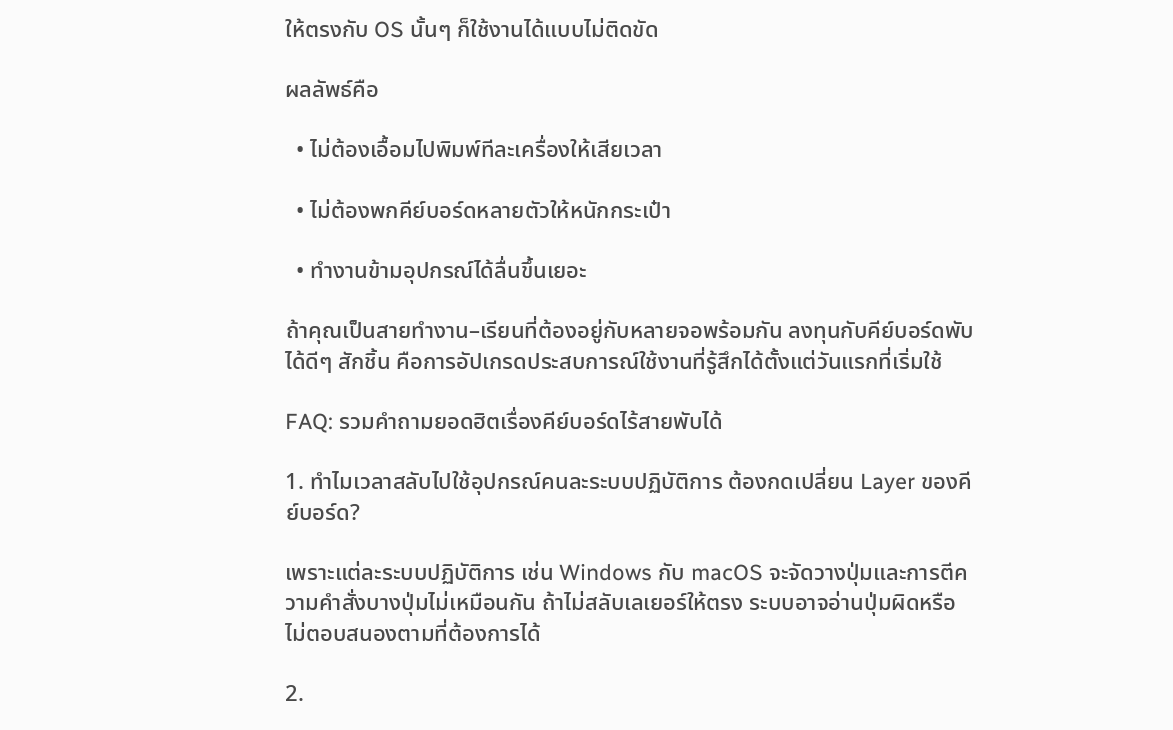ให้ตรงกับ OS นั้นๆ ก็ใช้งานได้แบบไม่ติดขัด

ผลลัพธ์คือ

  • ไม่ต้องเอื้อมไปพิมพ์ทีละเครื่องให้เสียเวลา

  • ไม่ต้องพกคีย์บอร์ดหลายตัวให้หนักกระเป๋า

  • ทำงานข้ามอุปกรณ์ได้ลื่นขึ้นเยอะ

ถ้าคุณเป็นสายทำงาน–เรียนที่ต้องอยู่กับหลายจอพร้อมกัน ลงทุนกับคีย์บอร์ดพับได้ดีๆ สักชิ้น คือการอัปเกรดประสบการณ์ใช้งานที่รู้สึกได้ตั้งแต่วันแรกที่เริ่มใช้

FAQ: รวมคำถามยอดฮิตเรื่องคีย์บอร์ดไร้สายพับได้

1. ทำไมเวลาสลับไปใช้อุปกรณ์คนละระบบปฏิบัติการ ต้องกดเปลี่ยน Layer ของคีย์บอร์ด?

เพราะแต่ละระบบปฏิบัติการ เช่น Windows กับ macOS จะจัดวางปุ่มและการตีความคำสั่งบางปุ่มไม่เหมือนกัน ถ้าไม่สลับเลเยอร์ให้ตรง ระบบอาจอ่านปุ่มผิดหรือไม่ตอบสนองตามที่ต้องการได้

2.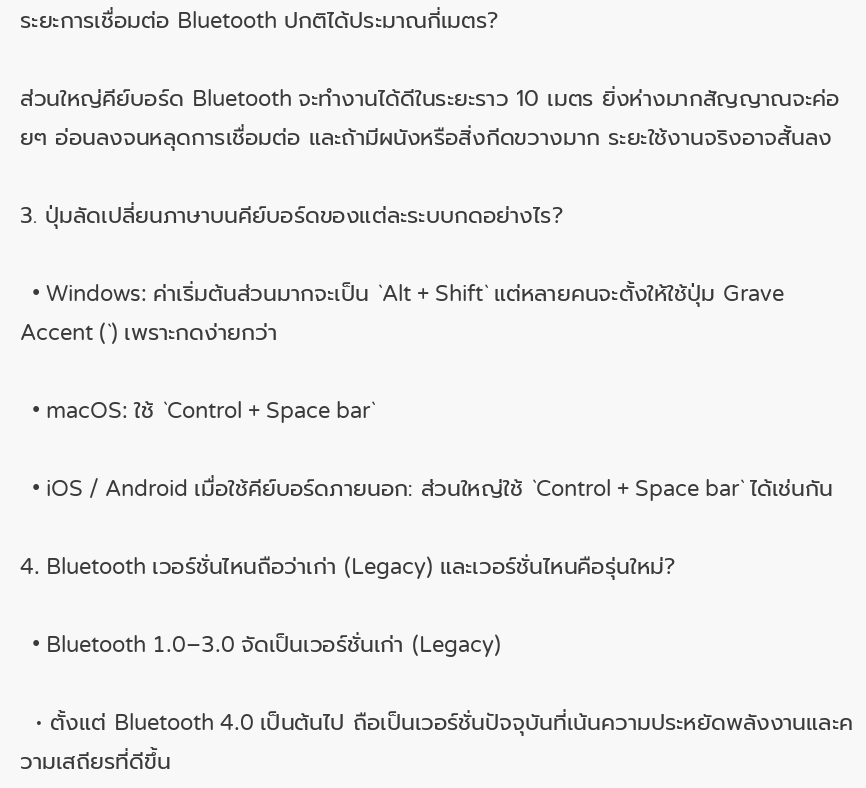ระยะการเชื่อมต่อ Bluetooth ปกติได้ประมาณกี่เมตร?

ส่วนใหญ่คีย์บอร์ด Bluetooth จะทำงานได้ดีในระยะราว 10 เมตร ยิ่งห่างมากสัญญาณจะค่อยๆ อ่อนลงจนหลุดการเชื่อมต่อ และถ้ามีผนังหรือสิ่งกีดขวางมาก ระยะใช้งานจริงอาจสั้นลง

3. ปุ่มลัดเปลี่ยนภาษาบนคีย์บอร์ดของแต่ละระบบกดอย่างไร?

  • Windows: ค่าเริ่มต้นส่วนมากจะเป็น `Alt + Shift` แต่หลายคนจะตั้งให้ใช้ปุ่ม Grave Accent (`) เพราะกดง่ายกว่า

  • macOS: ใช้ `Control + Space bar`

  • iOS / Android เมื่อใช้คีย์บอร์ดภายนอก: ส่วนใหญ่ใช้ `Control + Space bar` ได้เช่นกัน

4. Bluetooth เวอร์ชั่นไหนถือว่าเก่า (Legacy) และเวอร์ชั่นไหนคือรุ่นใหม่?

  • Bluetooth 1.0–3.0 จัดเป็นเวอร์ชั่นเก่า (Legacy)

  • ตั้งแต่ Bluetooth 4.0 เป็นต้นไป ถือเป็นเวอร์ชั่นปัจจุบันที่เน้นความประหยัดพลังงานและความเสถียรที่ดีขึ้น